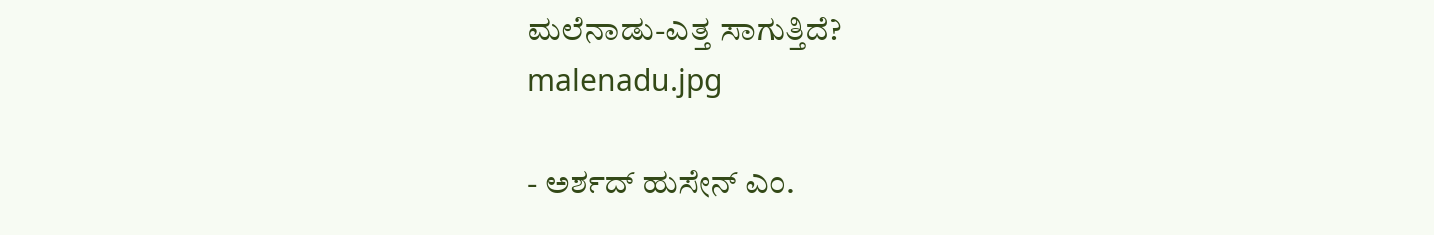ಮಲೆನಾಡು-ಎತ್ತ ಸಾಗುತ್ತಿದೆ?
malenadu.jpg

- ಅರ್ಶದ್ ಹುಸೇನ್ ಎಂ.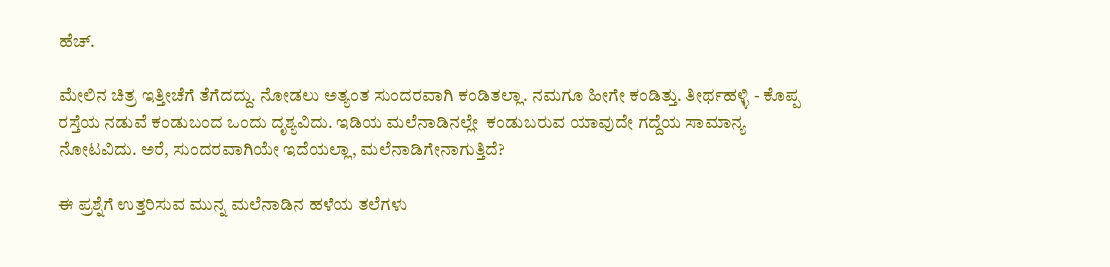ಹೆಚ್.

ಮೇಲಿನ ಚಿತ್ರ ಇತ್ತೀಚೆಗೆ ತೆಗೆದದ್ದು. ನೋಡಲು ಅತ್ಯಂತ ಸುಂದರವಾಗಿ ಕಂಡಿತಲ್ಲಾ. ನಮಗೂ ಹೀಗೇ ಕಂಡಿತ್ತು. ತೀರ್ಥಹಳ್ಳಿ - ಕೊಪ್ಪ ರಸ್ತೆಯ ನಡುವೆ ಕಂಡುಬಂದ ಒಂದು ದೃಶ್ಯವಿದು. ಇಡಿಯ ಮಲೆನಾಡಿನಲ್ಲೇ  ಕಂಡುಬರುವ ಯಾವುದೇ ಗದ್ದೆಯ ಸಾಮಾನ್ಯ ನೋಟವಿದು. ಅರೆ, ಸುಂದರವಾಗಿಯೇ ಇದೆಯಲ್ಲಾ, ಮಲೆನಾಡಿಗೇನಾಗುತ್ತಿದೆ?

ಈ ಪ್ರಶ್ನೆಗೆ ಉತ್ತರಿಸುವ ಮುನ್ನ ಮಲೆನಾಡಿನ ಹಳೆಯ ತಲೆಗಳು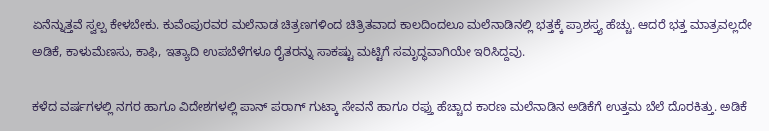ಏನೆನ್ನುತ್ತವೆ ಸ್ವಲ್ಪ ಕೇಳಬೇಕು. ಕುವೆಂಪುರವರ ಮಲೆನಾಡ ಚಿತ್ರಣಗಳಿಂದ ಚಿತ್ರಿತವಾದ ಕಾಲದಿಂದಲೂ ಮಲೆನಾಡಿನಲ್ಲಿ ಭತ್ತಕ್ಕೆ ಪ್ರಾಶಸ್ತ್ಯ ಹೆಚ್ಚು. ಆದರೆ ಭತ್ತ ಮಾತ್ರವಲ್ಲದೇ ಅಡಿಕೆ, ಕಾಳುಮೆಣಸು, ಕಾಫಿ, ಇತ್ಯಾದಿ ಉಪಬೆಳೆಗಳೂ ರೈತರನ್ನು ಸಾಕಷ್ಟು ಮಟ್ಟಿಗೆ ಸಮೃದ್ಧವಾಗಿಯೇ ಇರಿಸಿದ್ದವು.

ಕಳೆದ ವರ್ಷಗಳಲ್ಲಿ ನಗರ ಹಾಗೂ ವಿದೇಶಗಳಲ್ಲಿ ಪಾನ್ ಪರಾಗ್ ಗುಟ್ಕಾ ಸೇವನೆ ಹಾಗೂ ರಫ್ತು ಹೆಚ್ಚಾದ ಕಾರಣ ಮಲೆನಾಡಿನ ಅಡಿಕೆಗೆ ಉತ್ತಮ ಬೆಲೆ ದೊರಕಿತ್ತು. ಅಡಿಕೆ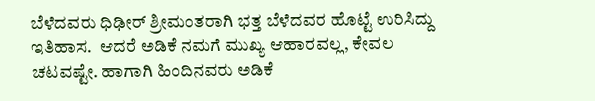ಬೆಳೆದವರು ಧಿಢೀರ್ ಶ್ರೀಮಂತರಾಗಿ ಭತ್ತ ಬೆಳೆದವರ ಹೊಟ್ಟೆ ಉರಿಸಿದ್ದು ಇತಿಹಾಸ.  ಆದರೆ ಅಡಿಕೆ ನಮಗೆ ಮುಖ್ಯ ಆಹಾರವಲ್ಲ, ಕೇವಲ ಚಟವಷ್ಟೇ. ಹಾಗಾಗಿ ಹಿಂದಿನವರು ಅಡಿಕೆ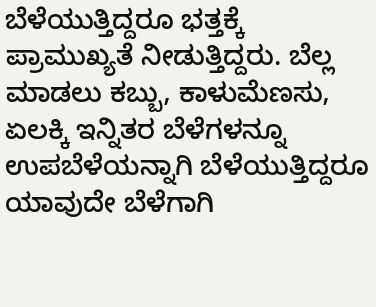ಬೆಳೆಯುತ್ತಿದ್ದರೂ ಭತ್ತಕ್ಕೆ ಪ್ರಾಮುಖ್ಯತೆ ನೀಡುತ್ತಿದ್ದರು. ಬೆಲ್ಲ ಮಾಡಲು ಕಬ್ಬು, ಕಾಳುಮೆಣಸು, ಏಲಕ್ಕಿ ಇನ್ನಿತರ ಬೆಳೆಗಳನ್ನೂ ಉಪಬೆಳೆಯನ್ನಾಗಿ ಬೆಳೆಯುತ್ತಿದ್ದರೂ ಯಾವುದೇ ಬೆಳೆಗಾಗಿ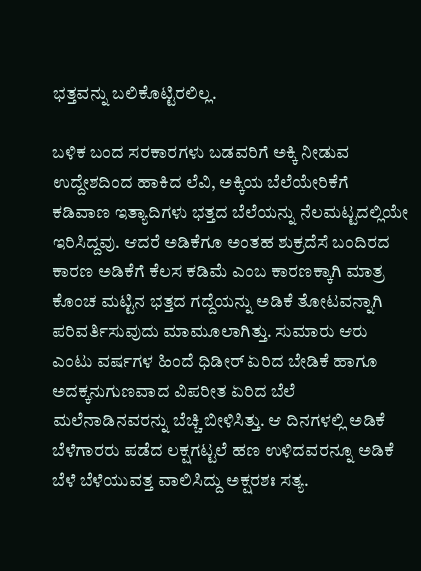ಭತ್ತವನ್ನು ಬಲಿಕೊಟ್ಟಿರಲಿಲ್ಲ.

ಬಳಿಕ ಬಂದ ಸರಕಾರಗಳು ಬಡವರಿಗೆ ಅಕ್ಕಿ ನೀಡುವ ಉದ್ದೇಶದಿಂದ ಹಾಕಿದ ಲೆವಿ, ಅಕ್ಕಿಯ ಬೆಲೆಯೇರಿಕೆಗೆ ಕಡಿವಾಣ ಇತ್ಯಾದಿಗಳು ಭತ್ತದ ಬೆಲೆಯನ್ನು ನೆಲಮಟ್ಟದಲ್ಲಿಯೇ ಇರಿಸಿದ್ದವು. ಆದರೆ ಅಡಿಕೆಗೂ ಅಂತಹ ಶುಕ್ರದೆಸೆ ಬಂದಿರದ ಕಾರಣ ಅಡಿಕೆಗೆ ಕೆಲಸ ಕಡಿಮೆ ಎಂಬ ಕಾರಣಕ್ಕಾಗಿ ಮಾತ್ರ ಕೊಂಚ ಮಟ್ಟಿನ ಭತ್ತದ ಗದ್ದೆಯನ್ನು ಅಡಿಕೆ ತೋಟವನ್ನಾಗಿ ಪರಿವರ್ತಿಸುವುದು ಮಾಮೂಲಾಗಿತ್ತು. ಸುಮಾರು ಆರು ಎಂಟು ವರ್ಷಗಳ ಹಿಂದೆ ಧಿಡೀರ್ ಏರಿದ ಬೇಡಿಕೆ ಹಾಗೂ ಅದಕ್ಕನುಗುಣವಾದ ವಿಪರೀತ ಏರಿದ ಬೆಲೆ ಮಲೆನಾಡಿನವರನ್ನು ಬೆಚ್ಚಿ ಬೀಳಿಸಿತ್ತು. ಆ ದಿನಗಳಲ್ಲಿ ಅಡಿಕೆ ಬೆಳೆಗಾರರು ಪಡೆದ ಲಕ್ಷಗಟ್ಟಲೆ ಹಣ ಉಳಿದವರನ್ನೂ ಅಡಿಕೆ ಬೆಳೆ ಬೆಳೆಯುವತ್ತ ವಾಲಿಸಿದ್ದು ಅಕ್ಷರಶಃ ಸತ್ಯ.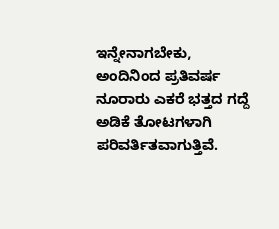ಇನ್ನೇನಾಗಬೇಕು, ಅಂದಿನಿಂದ ಪ್ರತಿವರ್ಷ ನೂರಾರು ಎಕರೆ ಭತ್ತದ ಗದ್ದೆ ಅಡಿಕೆ ತೋಟಗಳಾಗಿ ಪರಿವರ್ತಿತವಾಗುತ್ತಿವೆ.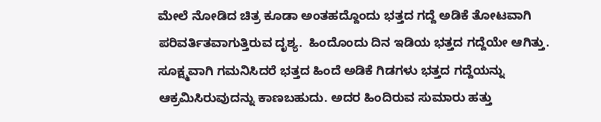ಮೇಲೆ ನೋಡಿದ ಚಿತ್ರ ಕೂಡಾ ಅಂತಹದ್ದೊಂದು ಭತ್ತದ ಗದ್ದೆ ಅಡಿಕೆ ತೋಟವಾಗಿ ಪರಿವರ್ತಿತವಾಗುತ್ತಿರುವ ದೃಶ್ಯ.  ಹಿಂದೊಂದು ದಿನ ಇಡಿಯ ಭತ್ತದ ಗದ್ದೆಯೇ ಆಗಿತ್ತು. ಸೂಕ್ಷ್ಮವಾಗಿ ಗಮನಿಸಿದರೆ ಭತ್ತದ ಹಿಂದೆ ಅಡಿಕೆ ಗಿಡಗಳು ಭತ್ತದ ಗದ್ದೆಯನ್ನು ಆಕ್ರಮಿಸಿರುವುದನ್ನು ಕಾಣಬಹುದು. ಅದರ ಹಿಂದಿರುವ ಸುಮಾರು ಹತ್ತು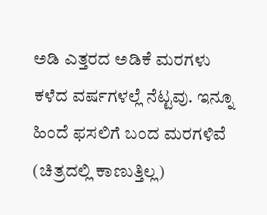ಅಡಿ ಎತ್ತರದ ಅಡಿಕೆ ಮರಗಳು ಕಳೆದ ವರ್ಷಗಳಲ್ಲೆ ನೆಟ್ಟವು. ಇನ್ನೂ ಹಿಂದೆ ಫಸಲಿಗೆ ಬಂದ ಮರಗಳಿವೆ (ಚಿತ್ರದಲ್ಲಿ ಕಾಣುತ್ತಿಲ್ಲ)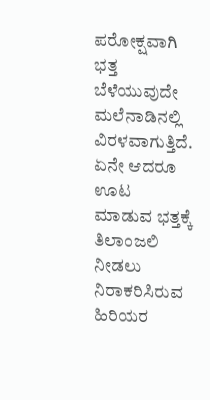ಪರೋಕ್ಷವಾಗಿ ಭತ್ತ ಬೆಳೆಯುವುದೇ ಮಲೆನಾಡಿನಲ್ಲಿ ವಿರಳವಾಗುತ್ತಿದೆ. ಏನೇ ಆದರೂ ಊಟ ಮಾಡುವ ಭತ್ತಕ್ಕೆ ತಿಲಾಂಜಲಿ ನೀಡಲು ನಿರಾಕರಿಸಿರುವ ಹಿರಿಯರ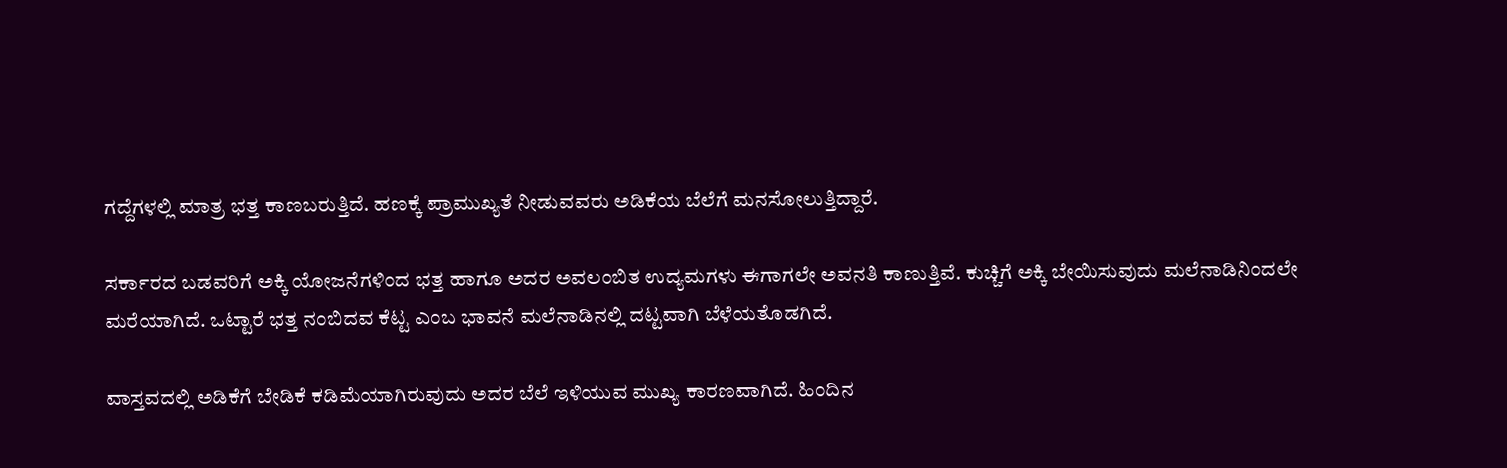ಗದ್ದೆಗಳಲ್ಲಿ ಮಾತ್ರ ಭತ್ತ ಕಾಣಬರುತ್ತಿದೆ. ಹಣಕ್ಕೆ ಪ್ರಾಮುಖ್ಯತೆ ನೀಡುವವರು ಅಡಿಕೆಯ ಬೆಲೆಗೆ ಮನಸೋಲುತ್ತಿದ್ದಾರೆ.

ಸರ್ಕಾರದ ಬಡವರಿಗೆ ಅಕ್ಕಿ ಯೋಜನೆಗಳಿಂದ ಭತ್ತ ಹಾಗೂ ಅದರ ಅವಲಂಬಿತ ಉದ್ಯಮಗಳು ಈಗಾಗಲೇ ಅವನತಿ ಕಾಣುತ್ತಿವೆ. ಕುಚ್ಚಿಗೆ ಅಕ್ಕಿ ಬೇಯಿಸುವುದು ಮಲೆನಾಡಿನಿಂದಲೇ ಮರೆಯಾಗಿದೆ. ಒಟ್ಟಾರೆ ಭತ್ತ ನಂಬಿದವ ಕೆಟ್ಟ ಎಂಬ ಭಾವನೆ ಮಲೆನಾಡಿನಲ್ಲಿ ದಟ್ಟವಾಗಿ ಬೆಳೆಯತೊಡಗಿದೆ.

ವಾಸ್ತವದಲ್ಲಿ ಅಡಿಕೆಗೆ ಬೇಡಿಕೆ ಕಡಿಮೆಯಾಗಿರುವುದು ಅದರ ಬೆಲೆ ಇಳಿಯುವ ಮುಖ್ಯ ಕಾರಣವಾಗಿದೆ. ಹಿಂದಿನ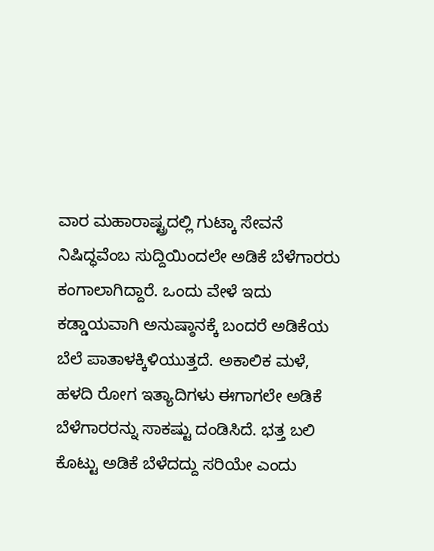ವಾರ ಮಹಾರಾಷ್ಟ್ರದಲ್ಲಿ ಗುಟ್ಕಾ ಸೇವನೆ ನಿಷಿದ್ಧವೆಂಬ ಸುದ್ದಿಯಿಂದಲೇ ಅಡಿಕೆ ಬೆಳೆಗಾರರು ಕಂಗಾಲಾಗಿದ್ದಾರೆ. ಒಂದು ವೇಳೆ ಇದು ಕಡ್ಡಾಯವಾಗಿ ಅನುಷ್ಠಾನಕ್ಕೆ ಬಂದರೆ ಅಡಿಕೆಯ ಬೆಲೆ ಪಾತಾಳಕ್ಕಿಳಿಯುತ್ತದೆ. ಅಕಾಲಿಕ ಮಳೆ, ಹಳದಿ ರೋಗ ಇತ್ಯಾದಿಗಳು ಈಗಾಗಲೇ ಅಡಿಕೆ ಬೆಳೆಗಾರರನ್ನು ಸಾಕಷ್ಟು ದಂಡಿಸಿದೆ. ಭತ್ತ ಬಲಿ ಕೊಟ್ಟು ಅಡಿಕೆ ಬೆಳೆದದ್ದು ಸರಿಯೇ ಎಂದು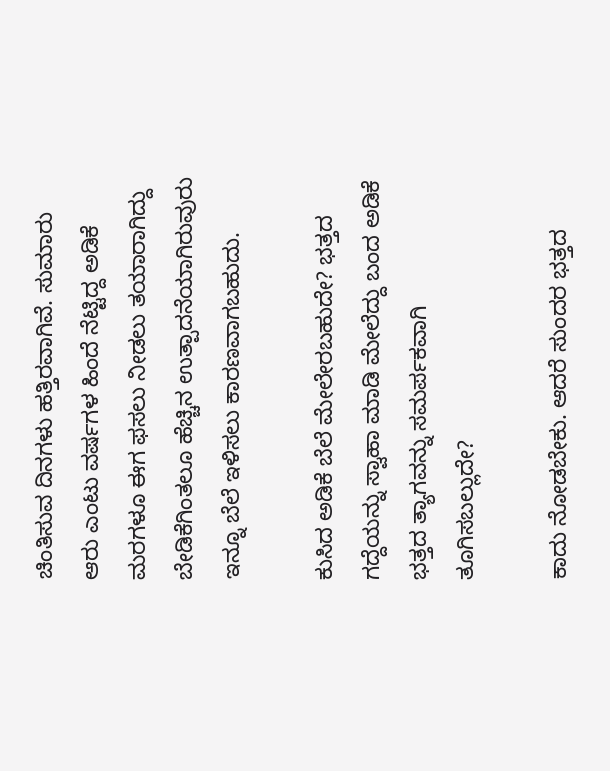ಚಿಂತಿಸುವ ದಿನಗಳು ಹತ್ತಿರವಾಗಿವೆ. ಸುಮಾರು ಆರು ಎಂಟು ವರ್ಷಗಳ ಹಿಂದೆ ನೆಟ್ಟಿದ್ದ ಅಡಿಕೆ ಮರಗಳೂ ಈಗ ಫಸಲು ನೀಡಲು ತಯಾರಾಗಿದ್ದು ಬೇಡಿಕೆಗಿಂತಲೂ ಹೆಚ್ಚಿನ ಉತ್ಪಾದನೆಯಾಗಿರುವುರು ಇನ್ನೂ ಬೆಲೆ ಇಳಿಸಲು ಕಾರಣವಾಗಬಹುದು.

ಕುಸಿದ ಅಡಿಕೆ ಬೆಲೆ ಮೇಲೇರಬಹುದೇ? ಭತ್ತದ ಗದ್ದೆಯನ್ನು ಸ್ವಾಹಾ ಮಾಡಿ ಮೇಲೆದ್ದು ಬಂದ ಅಡಿಕೆ ಭತ್ತದ ತ್ಯಾಗವನ್ನು ಸಮರ್ಪಕವಾಗಿ ತೂಗಿಸಬಲ್ಲುದೇ?

ಕಾದು ನೋಡಬೇಕು. ಆದರೆ ಸುಂದರ ಭತ್ತದ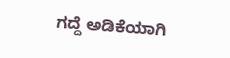ಗದ್ದೆ ಅಡಿಕೆಯಾಗಿ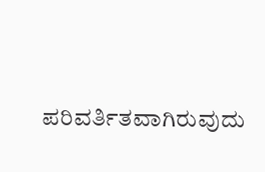ಪರಿವರ್ತಿತವಾಗಿರುವುದು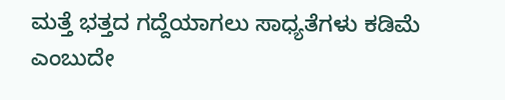ಮತ್ತೆ ಭತ್ತದ ಗದ್ದೆಯಾಗಲು ಸಾಧ್ಯತೆಗಳು ಕಡಿಮೆ ಎಂಬುದೇ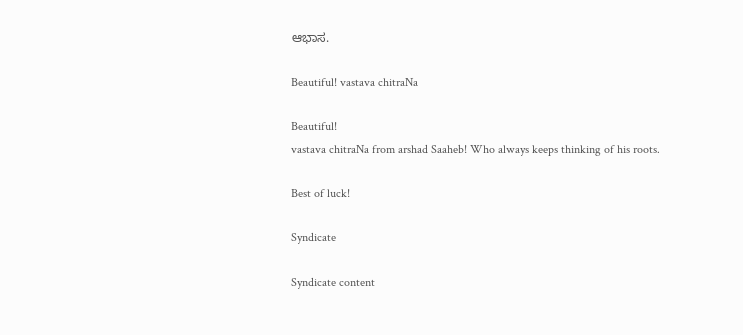ಆಭಾಸ.

Beautiful! vastava chitraNa

Beautiful!
vastava chitraNa from arshad Saaheb! Who always keeps thinking of his roots.

Best of luck!

Syndicate

Syndicate content